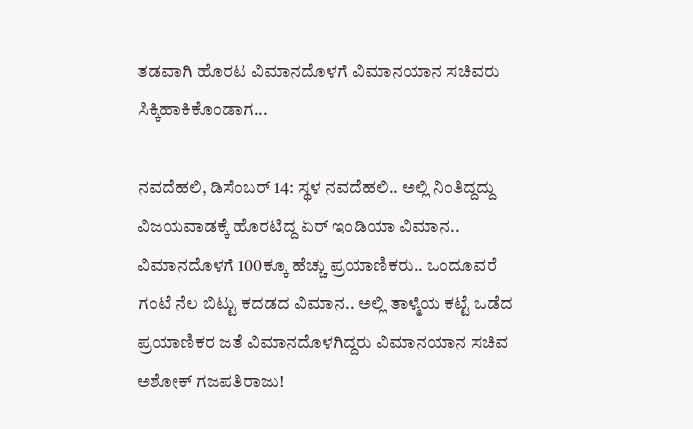ತಡವಾಗಿ ಹೊರಟ ವಿಮಾನದೊಳಗೆ ವಿಮಾನಯಾನ ಸಚಿವರು ಸಿಕ್ಕಿಹಾಕಿಕೊಂಡಾಗ...

ನವದೆಹಲಿ, ಡಿಸೆಂಬರ್ 14: ಸ್ಥಳ ನವದೆಹಲಿ.. ಅಲ್ಲಿ ನಿಂತಿದ್ದದ್ದು ವಿಜಯವಾಡಕ್ಕೆ ಹೊರಟಿದ್ದ ಏರ್ ಇಂಡಿಯಾ ವಿಮಾನ.. ವಿಮಾನದೊಳಗೆ 100ಕ್ಕೂ ಹೆಚ್ಚು ಪ್ರಯಾಣಿಕರು.. ಒಂದೂವರೆ ಗಂಟೆ ನೆಲ ಬಿಟ್ಟು ಕದಡದ ವಿಮಾನ.. ಅಲ್ಲಿ ತಾಳ್ಮೆಯ ಕಟ್ಟೆ ಒಡೆದ ಪ್ರಯಾಣಿಕರ ಜತೆ ವಿಮಾನದೊಳಗಿದ್ದರು ವಿಮಾನಯಾನ ಸಚಿವ ಅಶೋಕ್ ಗಜಪತಿರಾಜು!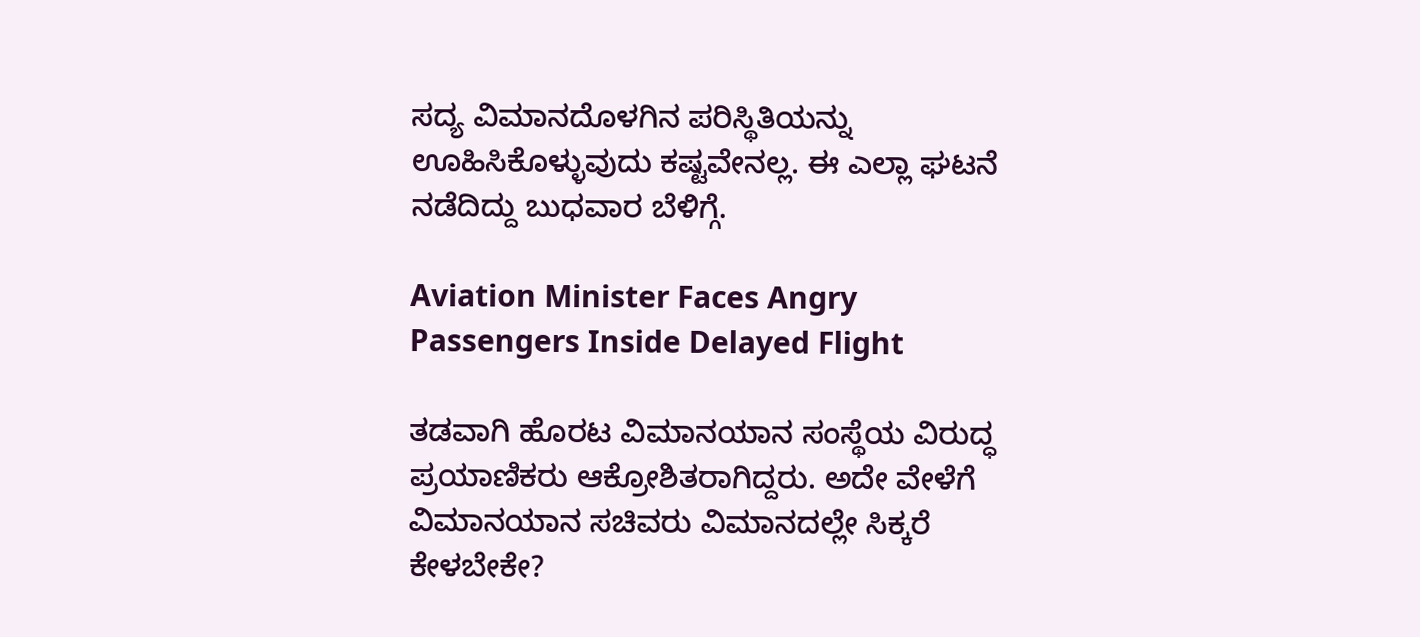ಸದ್ಯ ವಿಮಾನದೊಳಗಿನ ಪರಿಸ್ಥಿತಿಯನ್ನು ಊಹಿಸಿಕೊಳ್ಳುವುದು ಕಷ್ಟವೇನಲ್ಲ. ಈ ಎಲ್ಲಾ ಘಟನೆ ನಡೆದಿದ್ದು ಬುಧವಾರ ಬೆಳಿಗ್ಗೆ.

Aviation Minister Faces Angry Passengers Inside Delayed Flight

ತಡವಾಗಿ ಹೊರಟ ವಿಮಾನಯಾನ ಸಂಸ್ಥೆಯ ವಿರುದ್ಧ ಪ್ರಯಾಣಿಕರು ಆಕ್ರೋಶಿತರಾಗಿದ್ದರು. ಅದೇ ವೇಳೆಗೆ ವಿಮಾನಯಾನ ಸಚಿವರು ವಿಮಾನದಲ್ಲೇ ಸಿಕ್ಕರೆ ಕೇಳಬೇಕೇ?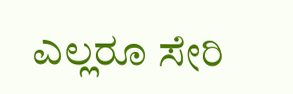ಎಲ್ಲರೂ ಸೇರಿ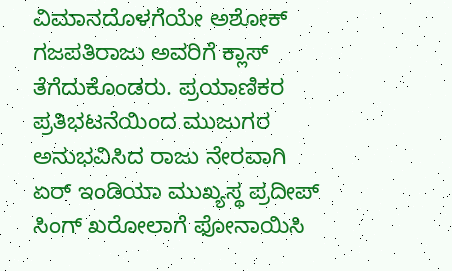ವಿಮಾನದೊಳಗೆಯೇ ಅಶೋಕ್ ಗಜಪತಿರಾಜು ಅವರಿಗೆ ಕ್ಲಾಸ್ ತೆಗೆದುಕೊಂಡರು. ಪ್ರಯಾಣಿಕರ ಪ್ರತಿಭಟನೆಯಿಂದ ಮುಜುಗರ ಅನುಭವಿಸಿದ ರಾಜು ನೇರವಾಗಿ ಏರ್ ಇಂಡಿಯಾ ಮುಖ್ಯಸ್ಥ ಪ್ರದೀಪ್ ಸಿಂಗ್ ಖರೋಲಾಗೆ ಫೋನಾಯಿಸಿ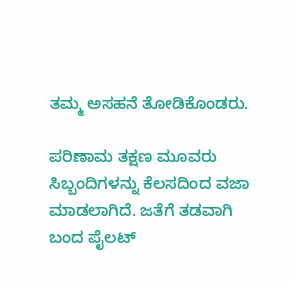ತಮ್ಮ ಅಸಹನೆ ತೋಡಿಕೊಂಡರು.

ಪರಿಣಾಮ ತಕ್ಷಣ ಮೂವರು ಸಿಬ್ಬಂದಿಗಳನ್ನು ಕೆಲಸದಿಂದ ವಜಾ ಮಾಡಲಾಗಿದೆ. ಜತೆಗೆ ತಡವಾಗಿ ಬಂದ ಪೈಲಟ್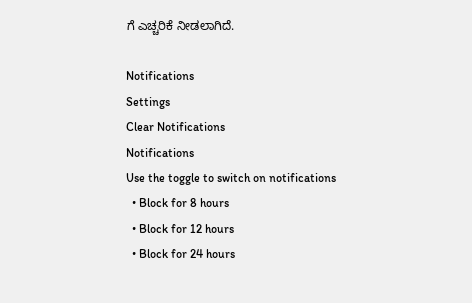ಗೆ ಎಚ್ಚರಿಕೆ ನೀಡಲಾಗಿದೆ.

Notifications
Settings
Clear Notifications
Notifications
Use the toggle to switch on notifications
  • Block for 8 hours
  • Block for 12 hours
  • Block for 24 hours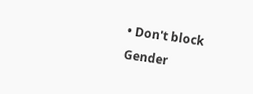• Don't block
Gender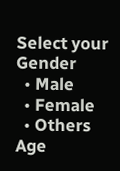Select your Gender
  • Male
  • Female
  • Others
Age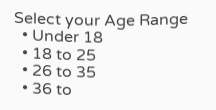Select your Age Range
  • Under 18
  • 18 to 25
  • 26 to 35
  • 36 to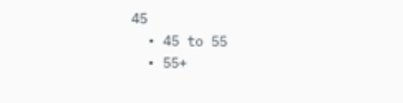45
  • 45 to 55
  • 55+